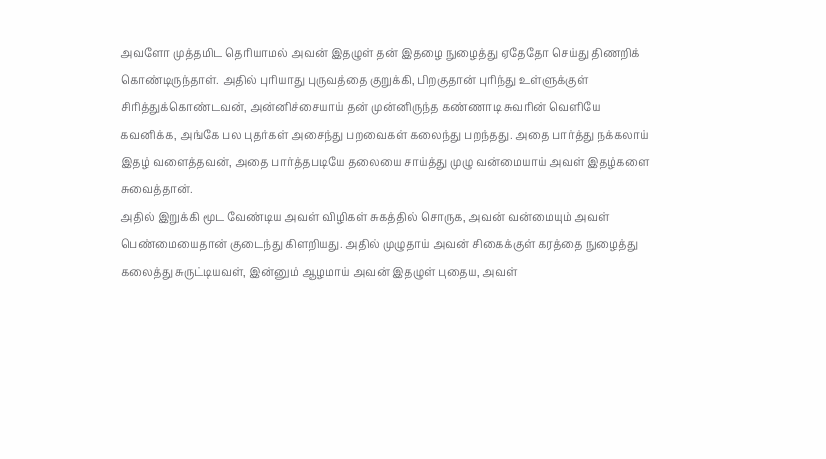அவளோ முத்தமிட தெரியாமல் அவன் இதழுள் தன் இதழை நுழைத்து ஏதேதோ செய்து திணறிக் கொண்டிருந்தாள். அதில் புரியாது புருவத்தை குறுக்கி, பிறகுதான் புரிந்து உள்ளுக்குள் சிரித்துக்கொண்டவன், அன்னிச்சையாய் தன் முன்னிருந்த கண்ணாடி சுவரின் வெளியே கவனிக்க, அங்கே பல புதர்கள் அசைந்து பறவைகள் கலைந்து பறந்தது. அதை பார்த்து நக்கலாய் இதழ் வளைத்தவன், அதை பார்த்தபடியே தலையை சாய்த்து முழு வன்மையாய் அவள் இதழ்களை சுவைத்தான்.
அதில் இறுக்கி மூட வேண்டிய அவள் விழிகள் சுகத்தில் சொருக, அவன் வன்மையும் அவள் பெண்மையைதான் குடைந்து கிளறியது. அதில் முழுதாய் அவன் சிகைக்குள் கரத்தை நுழைத்து கலைத்து சுருட்டியவள், இன்னும் ஆழமாய் அவன் இதழுள் புதைய, அவள்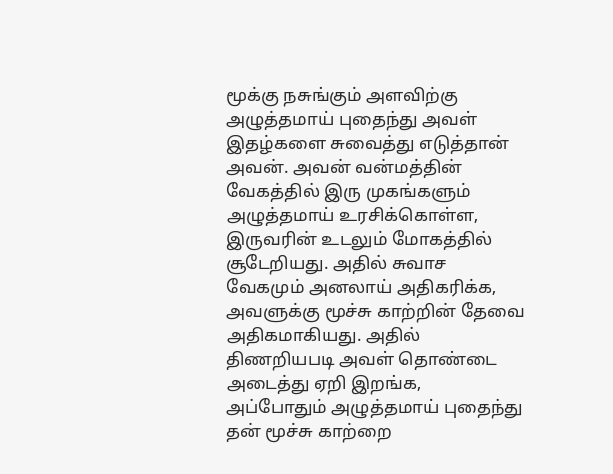மூக்கு நசுங்கும் அளவிற்கு அழுத்தமாய் புதைந்து அவள் இதழ்களை சுவைத்து எடுத்தான் அவன். அவன் வன்மத்தின் வேகத்தில் இரு முகங்களும் அழுத்தமாய் உரசிக்கொள்ள, இருவரின் உடலும் மோகத்தில் சூடேறியது. அதில் சுவாச வேகமும் அனலாய் அதிகரிக்க, அவளுக்கு மூச்சு காற்றின் தேவை அதிகமாகியது. அதில் திணறியபடி அவள் தொண்டை அடைத்து ஏறி இறங்க, அப்போதும் அழுத்தமாய் புதைந்து தன் மூச்சு காற்றை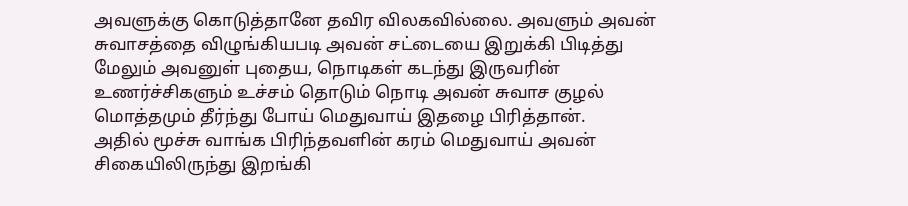அவளுக்கு கொடுத்தானே தவிர விலகவில்லை. அவளும் அவன் சுவாசத்தை விழுங்கியபடி அவன் சட்டையை இறுக்கி பிடித்து மேலும் அவனுள் புதைய, நொடிகள் கடந்து இருவரின் உணர்ச்சிகளும் உச்சம் தொடும் நொடி அவன் சுவாச குழல் மொத்தமும் தீர்ந்து போய் மெதுவாய் இதழை பிரித்தான்.
அதில் மூச்சு வாங்க பிரிந்தவளின் கரம் மெதுவாய் அவன் சிகையிலிருந்து இறங்கி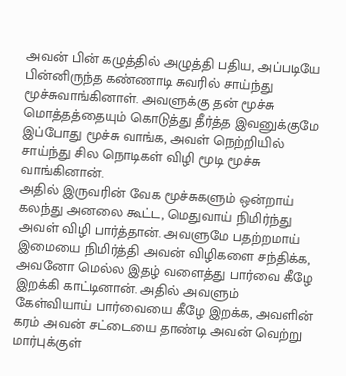அவன் பின் கழுத்தில் அழுத்தி பதிய, அப்படியே பின்னிருந்த கண்ணாடி சுவரில் சாய்ந்து மூச்சுவாங்கினாள். அவளுக்கு தன் மூச்சு மொத்தத்தையும் கொடுத்து தீர்த்த இவனுக்குமே இப்போது மூச்சு வாங்க, அவள் நெற்றியில் சாய்ந்து சில நொடிகள் விழி மூடி மூச்சு வாங்கினான்.
அதில் இருவரின் வேக மூச்சுகளும் ஒன்றாய் கலந்து அனலை கூட்ட, மெதுவாய் நிமிர்ந்து அவள் விழி பார்த்தான். அவளுமே பதற்றமாய் இமையை நிமிர்த்தி அவன் விழிகளை சந்திக்க, அவனோ மெல்ல இதழ் வளைத்து பார்வை கீழே இறக்கி காட்டினான். அதில் அவளும் கேள்வியாய் பார்வையை கீழே இறக்க, அவளின் கரம் அவன் சட்டையை தாண்டி அவன் வெற்று மார்புக்குள்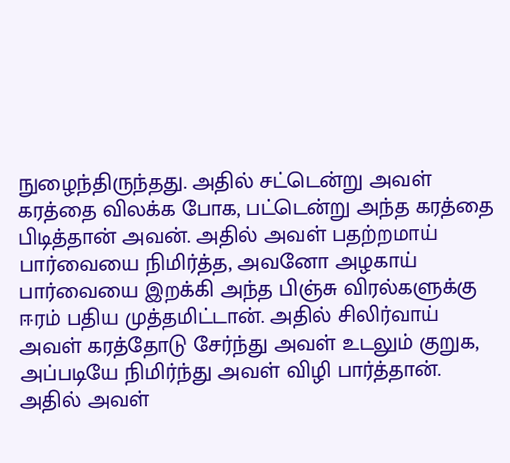நுழைந்திருந்தது. அதில் சட்டென்று அவள் கரத்தை விலக்க போக, பட்டென்று அந்த கரத்தை பிடித்தான் அவன். அதில் அவள் பதற்றமாய் பார்வையை நிமிர்த்த, அவனோ அழகாய் பார்வையை இறக்கி அந்த பிஞ்சு விரல்களுக்கு ஈரம் பதிய முத்தமிட்டான். அதில் சிலிர்வாய் அவள் கரத்தோடு சேர்ந்து அவள் உடலும் குறுக, அப்படியே நிமிர்ந்து அவள் விழி பார்த்தான். அதில் அவள்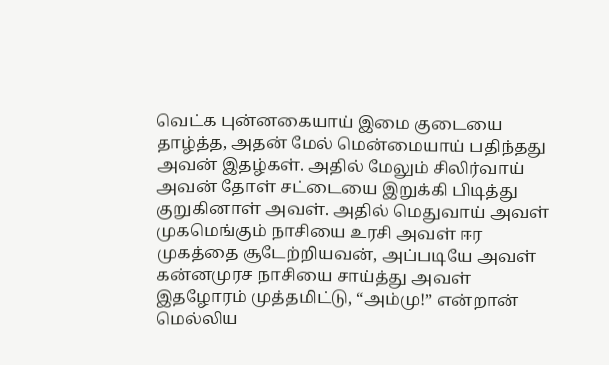வெட்க புன்னகையாய் இமை குடையை தாழ்த்த, அதன் மேல் மென்மையாய் பதிந்தது அவன் இதழ்கள். அதில் மேலும் சிலிர்வாய் அவன் தோள் சட்டையை இறுக்கி பிடித்து குறுகினாள் அவள். அதில் மெதுவாய் அவள் முகமெங்கும் நாசியை உரசி அவள் ஈர முகத்தை சூடேற்றியவன், அப்படியே அவள் கன்னமுரச நாசியை சாய்த்து அவள் இதழோரம் முத்தமிட்டு, “அம்மு!” என்றான் மெல்லிய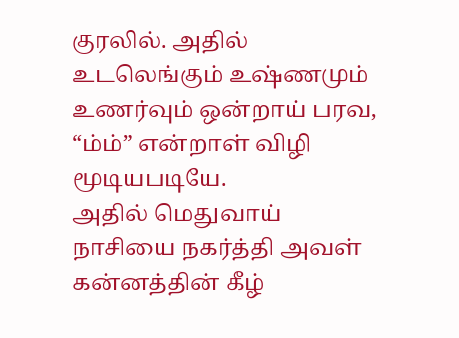குரலில். அதில் உடலெங்கும் உஷ்ணமும் உணர்வும் ஒன்றாய் பரவ, “ம்ம்” என்றாள் விழி மூடியபடியே.
அதில் மெதுவாய் நாசியை நகர்த்தி அவள் கன்னத்தின் கீழ்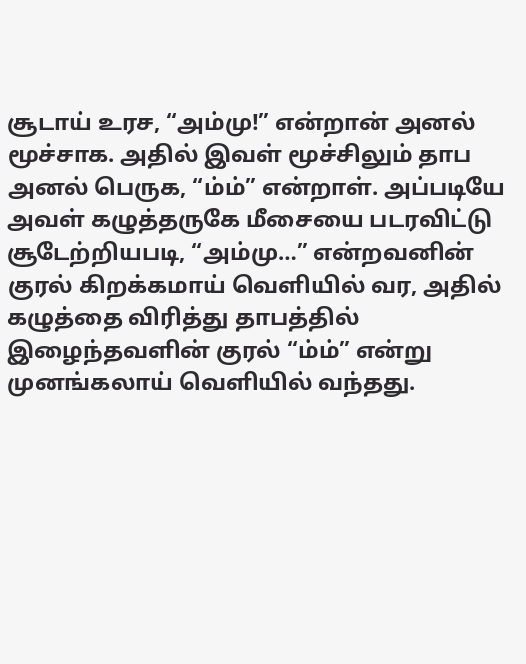சூடாய் உரச, “அம்மு!” என்றான் அனல் மூச்சாக. அதில் இவள் மூச்சிலும் தாப அனல் பெருக, “ம்ம்” என்றாள். அப்படியே அவள் கழுத்தருகே மீசையை படரவிட்டு சூடேற்றியபடி, “அம்மு…” என்றவனின் குரல் கிறக்கமாய் வெளியில் வர, அதில் கழுத்தை விரித்து தாபத்தில் இழைந்தவளின் குரல் “ம்ம்” என்று முனங்கலாய் வெளியில் வந்தது.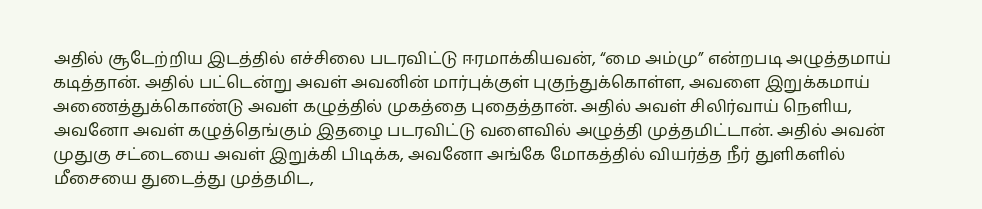அதில் சூடேற்றிய இடத்தில் எச்சிலை படரவிட்டு ஈரமாக்கியவன், “மை அம்மு” என்றபடி அழுத்தமாய் கடித்தான். அதில் பட்டென்று அவள் அவனின் மார்புக்குள் புகுந்துக்கொள்ள, அவளை இறுக்கமாய் அணைத்துக்கொண்டு அவள் கழுத்தில் முகத்தை புதைத்தான். அதில் அவள் சிலிர்வாய் நெளிய, அவனோ அவள் கழுத்தெங்கும் இதழை படரவிட்டு வளைவில் அழுத்தி முத்தமிட்டான். அதில் அவன் முதுகு சட்டையை அவள் இறுக்கி பிடிக்க, அவனோ அங்கே மோகத்தில் வியர்த்த நீர் துளிகளில் மீசையை துடைத்து முத்தமிட,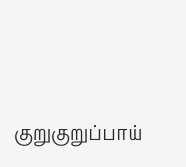குறுகுறுப்பாய்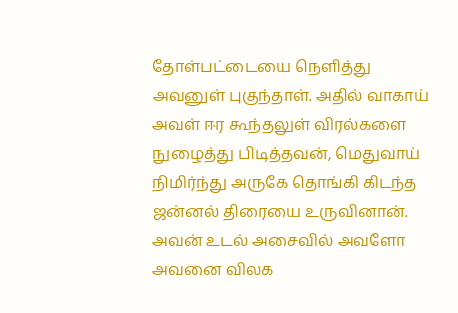தோள்பட்டையை நெளித்து அவனுள் புகுந்தாள். அதில் வாகாய் அவள் ஈர கூந்தலுள் விரல்களை நுழைத்து பிடித்தவன், மெதுவாய் நிமிர்ந்து அருகே தொங்கி கிடந்த ஜன்னல் திரையை உருவினான். அவன் உடல் அசைவில் அவளோ அவனை விலக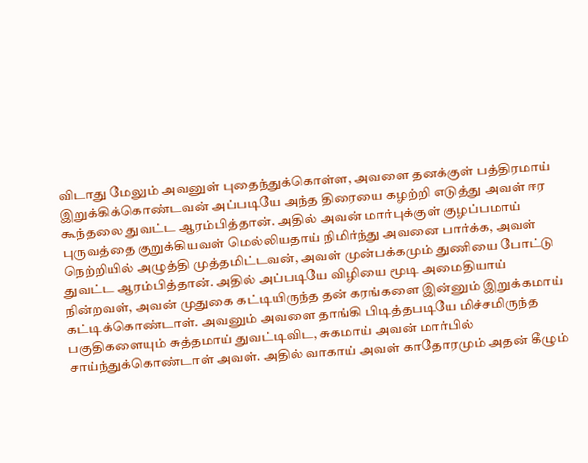விடாது மேலும் அவனுள் புதைந்துக்கொள்ள, அவளை தனக்குள் பத்திரமாய் இறுக்கிக்கொண்டவன் அப்படியே அந்த திரையை கழற்றி எடுத்து அவள் ஈர கூந்தலை துவட்ட ஆரம்பித்தான். அதில் அவன் மார்புக்குள் குழப்பமாய் புருவத்தை குறுக்கியவள் மெல்லியதாய் நிமிர்ந்து அவனை பார்க்க, அவள் நெற்றியில் அழுத்தி முத்தமிட்டவன், அவள் முன்பக்கமும் துணியை போட்டு துவட்ட ஆரம்பித்தான். அதில் அப்படியே விழியை மூடி அமைதியாய் நின்றவள், அவன் முதுகை கட்டியிருந்த தன் கரங்களை இன்னும் இறுக்கமாய் கட்டிக்கொண்டாள். அவனும் அவளை தாங்கி பிடித்தபடியே மிச்சமிருந்த பகுதிகளையும் சுத்தமாய் துவட்டிவிட, சுகமாய் அவன் மார்பில் சாய்ந்துக்கொண்டாள் அவள். அதில் வாகாய் அவள் காதோரமும் அதன் கீழும்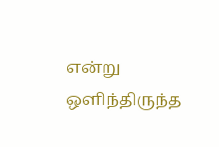என்று ஒளிந்திருந்த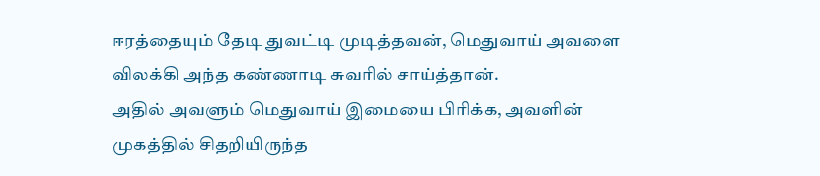ஈரத்தையும் தேடி துவட்டி முடித்தவன், மெதுவாய் அவளை விலக்கி அந்த கண்ணாடி சுவரில் சாய்த்தான்.
அதில் அவளும் மெதுவாய் இமையை பிரிக்க, அவளின் முகத்தில் சிதறியிருந்த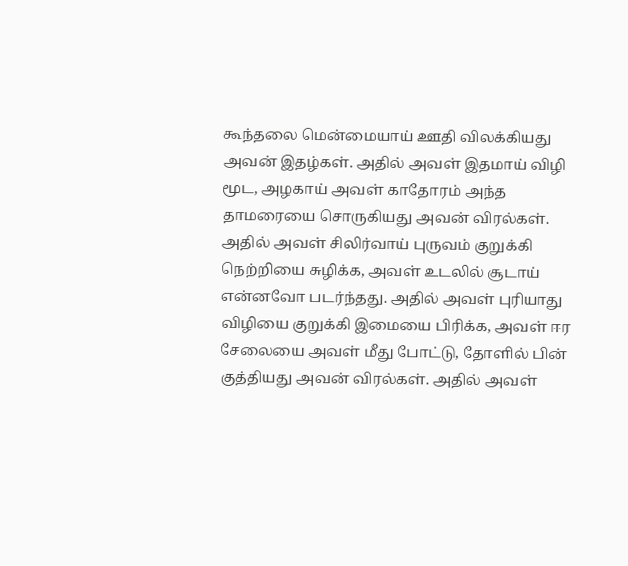கூந்தலை மென்மையாய் ஊதி விலக்கியது அவன் இதழ்கள். அதில் அவள் இதமாய் விழி மூட, அழகாய் அவள் காதோரம் அந்த தாமரையை சொருகியது அவன் விரல்கள். அதில் அவள் சிலிர்வாய் புருவம் குறுக்கி நெற்றியை சுழிக்க, அவள் உடலில் சூடாய் என்னவோ படர்ந்தது. அதில் அவள் புரியாது விழியை குறுக்கி இமையை பிரிக்க, அவள் ஈர சேலையை அவள் மீது போட்டு, தோளில் பின் குத்தியது அவன் விரல்கள். அதில் அவள்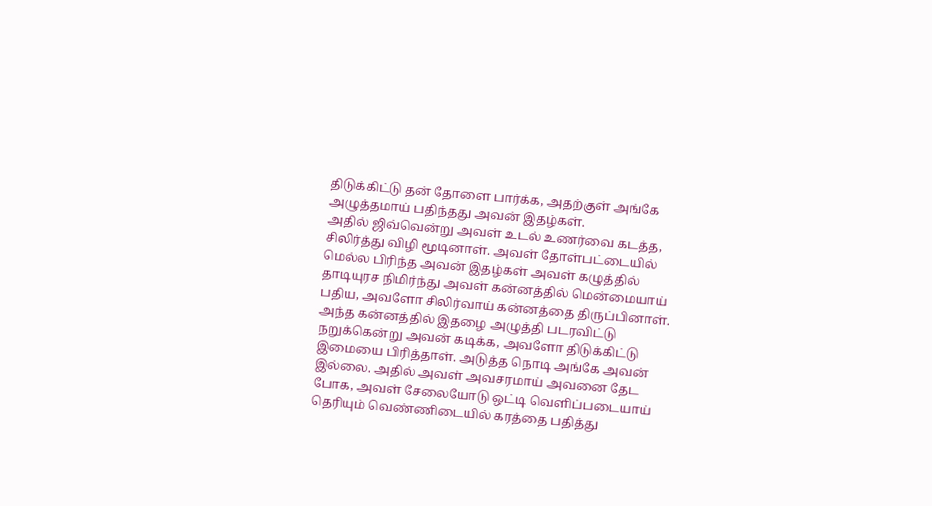திடுக்கிட்டு தன் தோளை பார்க்க, அதற்குள் அங்கே அழுத்தமாய் பதிந்தது அவன் இதழ்கள்.
அதில் ஜிவ்வென்று அவள் உடல் உணர்வை கடத்த, சிலிர்த்து விழி மூடினாள். அவள் தோள்பட்டையில் மெல்ல பிரிந்த அவன் இதழ்கள் அவள் கழுத்தில் தாடியுரச நிமிர்ந்து அவள் கன்னத்தில் மென்மையாய் பதிய, அவளோ சிலிர்வாய் கன்னத்தை திருப்பினாள். அந்த கன்னத்தில் இதழை அழுத்தி படரவிட்டு நறுக்கென்று அவன் கடிக்க, அவளோ திடுக்கிட்டு இமையை பிரித்தாள். அடுத்த நொடி அங்கே அவன் இல்லை. அதில் அவள் அவசரமாய் அவனை தேட போக, அவள் சேலையோடு ஒட்டி வெளிப்படையாய் தெரியும் வெண்ணிடையில் கரத்தை பதித்து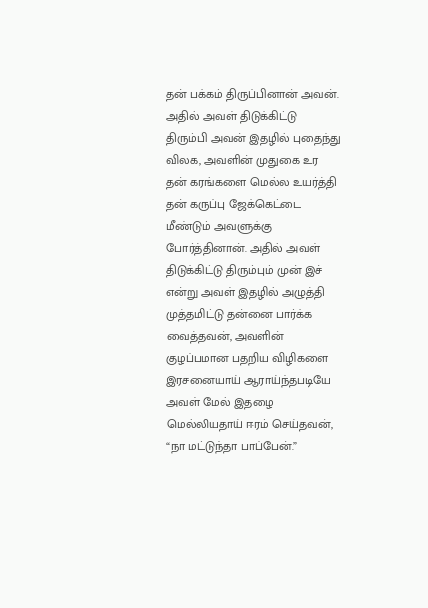தன் பக்கம் திருப்பினான் அவன். அதில் அவள் திடுக்கிட்டு திரும்பி அவன் இதழில் புதைந்து விலக, அவளின் முதுகை உர தன் கரங்களை மெல்ல உயர்த்தி தன் கருப்பு ஜேக்கெட்டை மீண்டும் அவளுக்கு போர்த்தினான். அதில் அவள் திடுக்கிட்டு திரும்பும் முன் இச் என்று அவள் இதழில் அழுத்தி முத்தமிட்டு தன்னை பார்க்க வைத்தவன், அவளின் குழப்பமான பதறிய விழிகளை இரசனையாய் ஆராய்ந்தபடியே அவள் மேல் இதழை மெல்லியதாய் ஈரம் செய்தவன், “நா மட்டுந்தா பாப்பேன்.”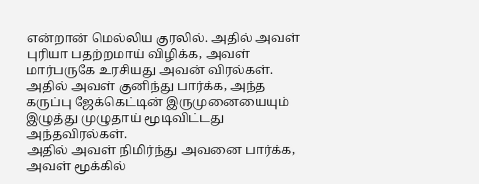என்றான் மெல்லிய குரலில். அதில் அவள் புரியா பதற்றமாய் விழிக்க, அவள் மார்பருகே உரசியது அவன் விரல்கள். அதில் அவள் குனிந்து பார்க்க, அந்த கருப்பு ஜேக்கெட்டின் இருமுனையையும் இழுத்து முழுதாய் மூடிவிட்டது அந்தவிரல்கள்.
அதில் அவள் நிமிர்ந்து அவனை பார்க்க, அவள் மூக்கில்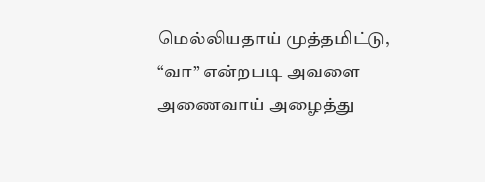மெல்லியதாய் முத்தமிட்டு, “வா” என்றபடி அவளை அணைவாய் அழைத்து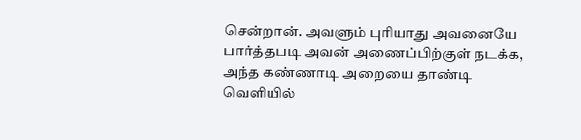சென்றான். அவளும் புரியாது அவனையே பார்த்தபடி அவன் அணைப்பிற்குள் நடக்க, அந்த கண்ணாடி அறையை தாண்டி வெளியில்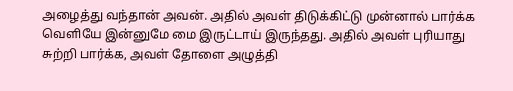அழைத்து வந்தான் அவன். அதில் அவள் திடுக்கிட்டு முன்னால் பார்க்க வெளியே இன்னுமே மை இருட்டாய் இருந்தது. அதில் அவள் புரியாது சுற்றி பார்க்க, அவள் தோளை அழுத்தி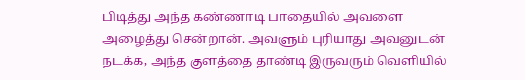பிடித்து அந்த கண்ணாடி பாதையில் அவளை அழைத்து சென்றான். அவளும் புரியாது அவனுடன் நடக்க, அந்த குளத்தை தாண்டி இருவரும் வெளியில்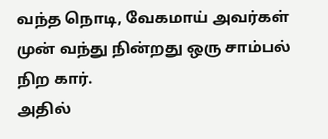வந்த நொடி, வேகமாய் அவர்கள் முன் வந்து நின்றது ஒரு சாம்பல் நிற கார்.
அதில்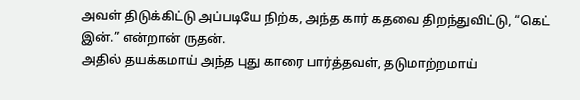அவள் திடுக்கிட்டு அப்படியே நிற்க, அந்த கார் கதவை திறந்துவிட்டு, “கெட் இன்.” என்றான் ருதன்.
அதில் தயக்கமாய் அந்த புது காரை பார்த்தவள், தடுமாற்றமாய்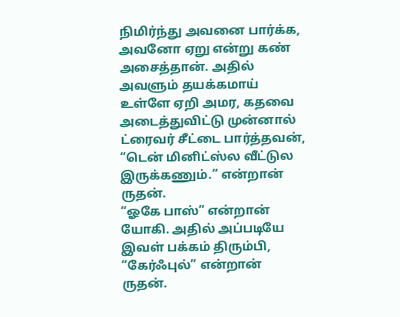நிமிர்ந்து அவனை பார்க்க, அவனோ ஏறு என்று கண் அசைத்தான். அதில் அவளும் தயக்கமாய் உள்ளே ஏறி அமர, கதவை அடைத்துவிட்டு முன்னால் ட்ரைவர் சீட்டை பார்த்தவன், “டென் மினிட்ஸ்ல வீட்டுல இருக்கணும்.” என்றான் ருதன்.
“ஓகே பாஸ்” என்றான் யோகி. அதில் அப்படியே இவள் பக்கம் திரும்பி, “கேர்ஃபுல்” என்றான் ருதன்.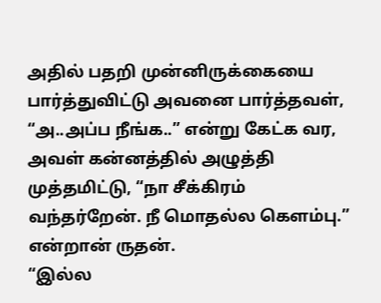அதில் பதறி முன்னிருக்கையை பார்த்துவிட்டு அவனை பார்த்தவள், “அ..அப்ப நீங்க..” என்று கேட்க வர, அவள் கன்னத்தில் அழுத்தி முத்தமிட்டு, “நா சீக்கிரம் வந்தர்றேன். நீ மொதல்ல கெளம்பு.” என்றான் ருதன்.
“இல்ல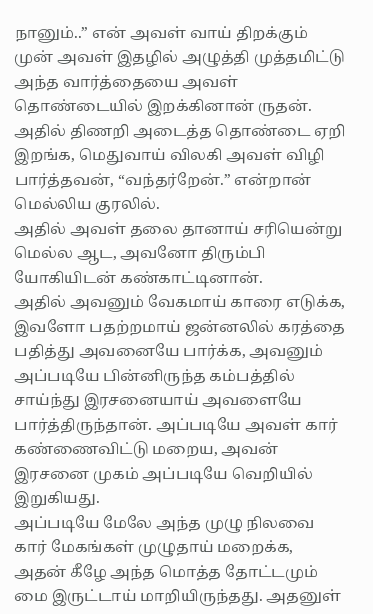நானும்..” என் அவள் வாய் திறக்கும் முன் அவள் இதழில் அழுத்தி முத்தமிட்டு அந்த வார்த்தையை அவள் தொண்டையில் இறக்கினான் ருதன். அதில் திணறி அடைத்த தொண்டை ஏறி இறங்க, மெதுவாய் விலகி அவள் விழி பார்த்தவன், “வந்தர்றேன்.” என்றான் மெல்லிய குரலில்.
அதில் அவள் தலை தானாய் சரியென்று மெல்ல ஆட, அவனோ திரும்பி யோகியிடன் கண்காட்டினான்.
அதில் அவனும் வேகமாய் காரை எடுக்க, இவளோ பதற்றமாய் ஜன்னலில் கரத்தை பதித்து அவனையே பார்க்க, அவனும் அப்படியே பின்னிருந்த கம்பத்தில் சாய்ந்து இரசனையாய் அவளையே பார்த்திருந்தான். அப்படியே அவள் கார் கண்ணைவிட்டு மறைய, அவன் இரசனை முகம் அப்படியே வெறியில் இறுகியது.
அப்படியே மேலே அந்த முழு நிலவை கார் மேகங்கள் முழுதாய் மறைக்க, அதன் கீழே அந்த மொத்த தோட்டமும் மை இருட்டாய் மாறியிருந்தது. அதனுள்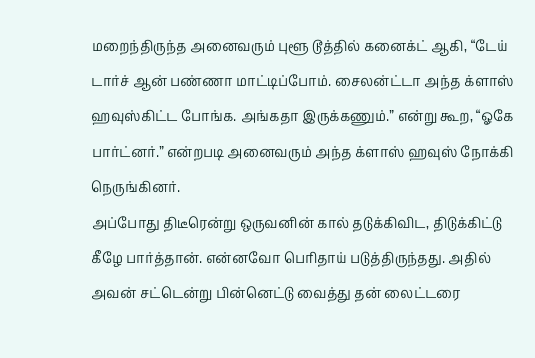மறைந்திருந்த அனைவரும் புளூ டூத்தில் கனைக்ட் ஆகி, “டேய் டார்ச் ஆன் பண்ணா மாட்டிப்போம். சைலன்ட்டா அந்த க்ளாஸ் ஹவுஸ்கிட்ட போங்க. அங்கதா இருக்கணும்.” என்று கூற, “ஓகே பார்ட்னர்.” என்றபடி அனைவரும் அந்த க்ளாஸ் ஹவுஸ் நோக்கி நெருங்கினர்.
அப்போது திடீரென்று ஒருவனின் கால் தடுக்கிவிட, திடுக்கிட்டு கீழே பார்த்தான். என்னவோ பெரிதாய் படுத்திருந்தது. அதில் அவன் சட்டென்று பின்னெட்டு வைத்து தன் லைட்டரை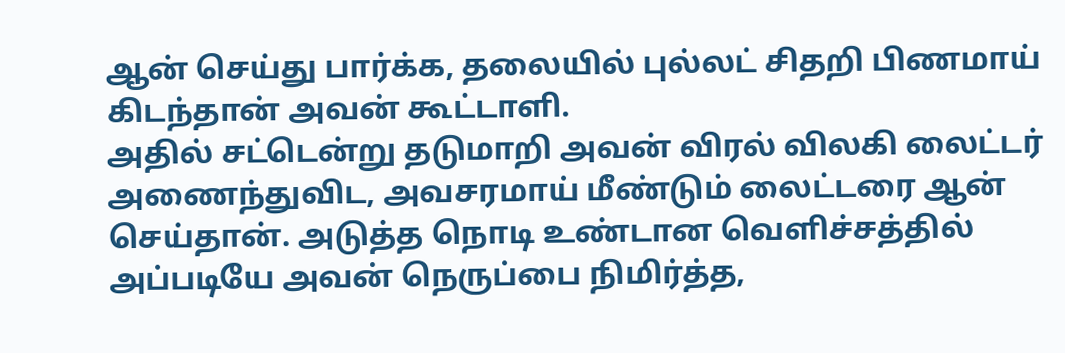ஆன் செய்து பார்க்க, தலையில் புல்லட் சிதறி பிணமாய் கிடந்தான் அவன் கூட்டாளி.
அதில் சட்டென்று தடுமாறி அவன் விரல் விலகி லைட்டர் அணைந்துவிட, அவசரமாய் மீண்டும் லைட்டரை ஆன் செய்தான். அடுத்த நொடி உண்டான வெளிச்சத்தில் அப்படியே அவன் நெருப்பை நிமிர்த்த,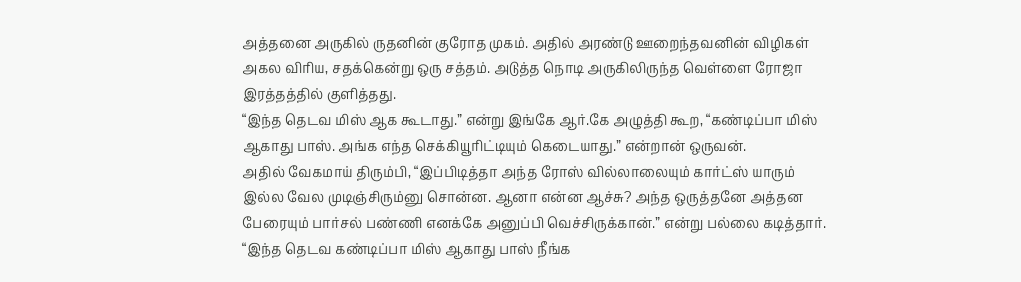அத்தனை அருகில் ருதனின் குரோத முகம். அதில் அரண்டு ஊறைந்தவனின் விழிகள் அகல விரிய, சதக்கென்று ஒரு சத்தம். அடுத்த நொடி அருகிலிருந்த வெள்ளை ரோஜா இரத்தத்தில் குளித்தது.
“இந்த தெடவ மிஸ் ஆக கூடாது.” என்று இங்கே ஆர்.கே அழுத்தி கூற, “கண்டிப்பா மிஸ் ஆகாது பாஸ். அங்க எந்த செக்கியூரிட்டியும் கெடையாது.” என்றான் ஒருவன்.
அதில் வேகமாய் திரும்பி, “இப்பிடித்தா அந்த ரோஸ் வில்லாலையும் கார்ட்ஸ் யாரும் இல்ல வேல முடிஞ்சிரும்னு சொன்ன. ஆனா என்ன ஆச்சு? அந்த ஒருத்தனே அத்தன பேரையும் பார்சல் பண்ணி எனக்கே அனுப்பி வெச்சிருக்கான்.” என்று பல்லை கடித்தார்.
“இந்த தெடவ கண்டிப்பா மிஸ் ஆகாது பாஸ் நீங்க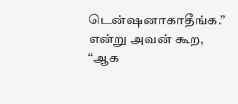டென்ஷனாகாதீங்க.” என்று அவன் கூற, “ஆக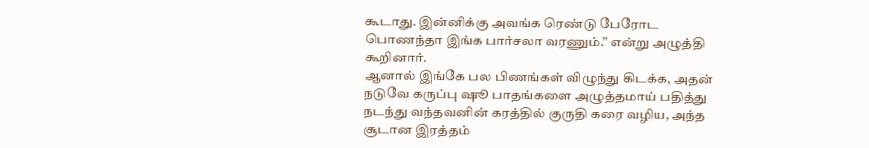கூடாது. இன்னிக்கு அவங்க ரெண்டு பேரோட பொணந்தா இங்க பார்சலா வரணும்.” என்று அழுத்தி கூறினார்.
ஆனால் இங்கே பல பிணங்கள் விழுந்து கிடக்க, அதன் நடுவே கருப்பு ஷூ பாதங்களை அழுத்தமாய் பதித்து நடந்து வந்தவனின் கரத்தில் குருதி கரை வழிய, அந்த சூடான இரத்தம்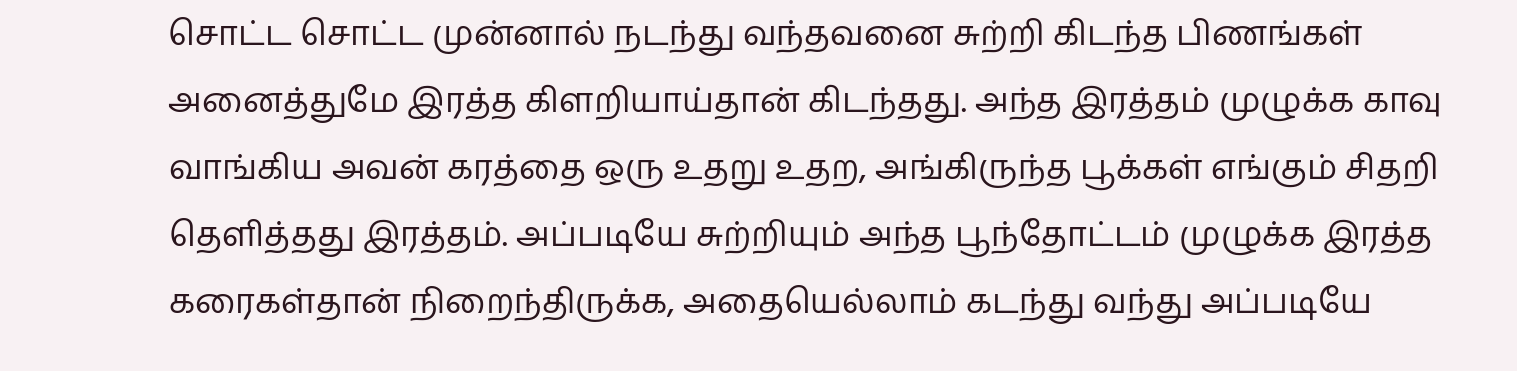சொட்ட சொட்ட முன்னால் நடந்து வந்தவனை சுற்றி கிடந்த பிணங்கள் அனைத்துமே இரத்த கிளறியாய்தான் கிடந்தது. அந்த இரத்தம் முழுக்க காவு வாங்கிய அவன் கரத்தை ஒரு உதறு உதற, அங்கிருந்த பூக்கள் எங்கும் சிதறி தெளித்தது இரத்தம். அப்படியே சுற்றியும் அந்த பூந்தோட்டம் முழுக்க இரத்த கரைகள்தான் நிறைந்திருக்க, அதையெல்லாம் கடந்து வந்து அப்படியே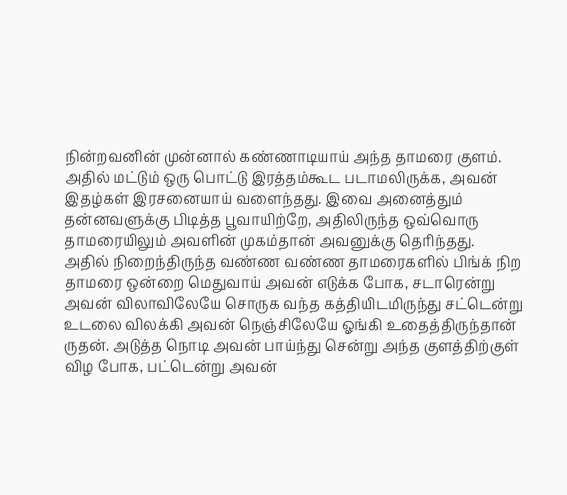நின்றவனின் முன்னால் கண்ணாடியாய் அந்த தாமரை குளம். அதில் மட்டும் ஒரு பொட்டு இரத்தம்கூட படாமலிருக்க, அவன் இதழ்கள் இரசனையாய் வளைந்தது. இவை அனைத்தும் தன்னவளுக்கு பிடித்த பூவாயிற்றே, அதிலிருந்த ஒவ்வொரு தாமரையிலும் அவளின் முகம்தான் அவனுக்கு தெரிந்தது.
அதில் நிறைந்திருந்த வண்ண வண்ண தாமரைகளில் பிங்க் நிற தாமரை ஒன்றை மெதுவாய் அவன் எடுக்க போக, சடாரென்று அவன் விலாவிலேயே சொருக வந்த கத்தியிடமிருந்து சட்டென்று உடலை விலக்கி அவன் நெஞ்சிலேயே ஓங்கி உதைத்திருந்தான் ருதன். அடுத்த நொடி அவன் பாய்ந்து சென்று அந்த குளத்திற்குள் விழ போக, பட்டென்று அவன்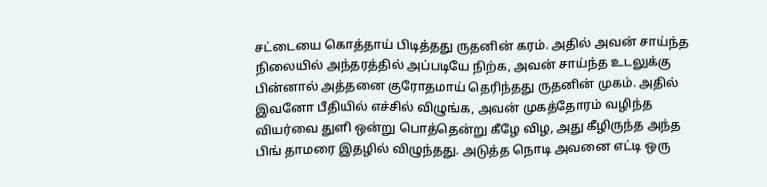சட்டையை கொத்தாய் பிடித்தது ருதனின் கரம். அதில் அவன் சாய்ந்த நிலையில் அந்தரத்தில் அப்படியே நிற்க, அவன் சாய்ந்த உடலுக்கு பின்னால் அத்தனை குரோதமாய் தெரிந்தது ருதனின் முகம். அதில் இவனோ பீதியில் எச்சில் விழுங்க, அவன் முகத்தோரம் வழிந்த வியர்வை துளி ஒன்று பொத்தென்று கீழே விழ, அது கீழிருந்த அந்த பிங் தாமரை இதழில் விழுந்தது. அடுத்த நொடி அவனை எட்டி ஒரு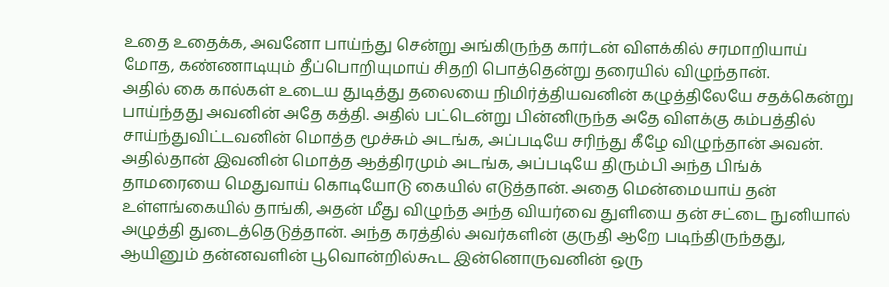உதை உதைக்க, அவனோ பாய்ந்து சென்று அங்கிருந்த கார்டன் விளக்கில் சரமாறியாய் மோத, கண்ணாடியும் தீப்பொறியுமாய் சிதறி பொத்தென்று தரையில் விழுந்தான்.
அதில் கை கால்கள் உடைய துடித்து தலையை நிமிர்த்தியவனின் கழுத்திலேயே சதக்கென்று பாய்ந்தது அவனின் அதே கத்தி. அதில் பட்டென்று பின்னிருந்த அதே விளக்கு கம்பத்தில் சாய்ந்துவிட்டவனின் மொத்த மூச்சும் அடங்க, அப்படியே சரிந்து கீழே விழுந்தான் அவன்.
அதில்தான் இவனின் மொத்த ஆத்திரமும் அடங்க, அப்படியே திரும்பி அந்த பிங்க் தாமரையை மெதுவாய் கொடியோடு கையில் எடுத்தான். அதை மென்மையாய் தன் உள்ளங்கையில் தாங்கி, அதன் மீது விழுந்த அந்த வியர்வை துளியை தன் சட்டை நுனியால் அழுத்தி துடைத்தெடுத்தான். அந்த கரத்தில் அவர்களின் குருதி ஆறே படிந்திருந்தது, ஆயினும் தன்னவளின் பூவொன்றில்கூட இன்னொருவனின் ஒரு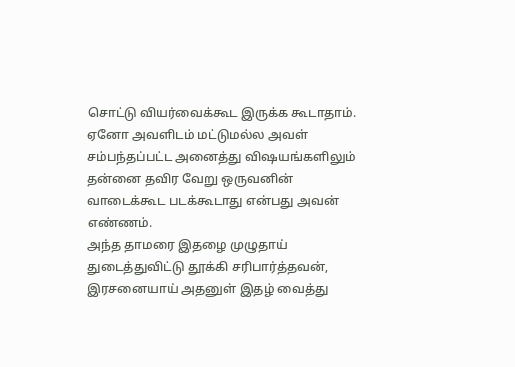சொட்டு வியர்வைக்கூட இருக்க கூடாதாம். ஏனோ அவளிடம் மட்டுமல்ல அவள் சம்பந்தப்பட்ட அனைத்து விஷயங்களிலும் தன்னை தவிர வேறு ஒருவனின் வாடைக்கூட படக்கூடாது என்பது அவன் எண்ணம்.
அந்த தாமரை இதழை முழுதாய் துடைத்துவிட்டு தூக்கி சரிபார்த்தவன், இரசனையாய் அதனுள் இதழ் வைத்து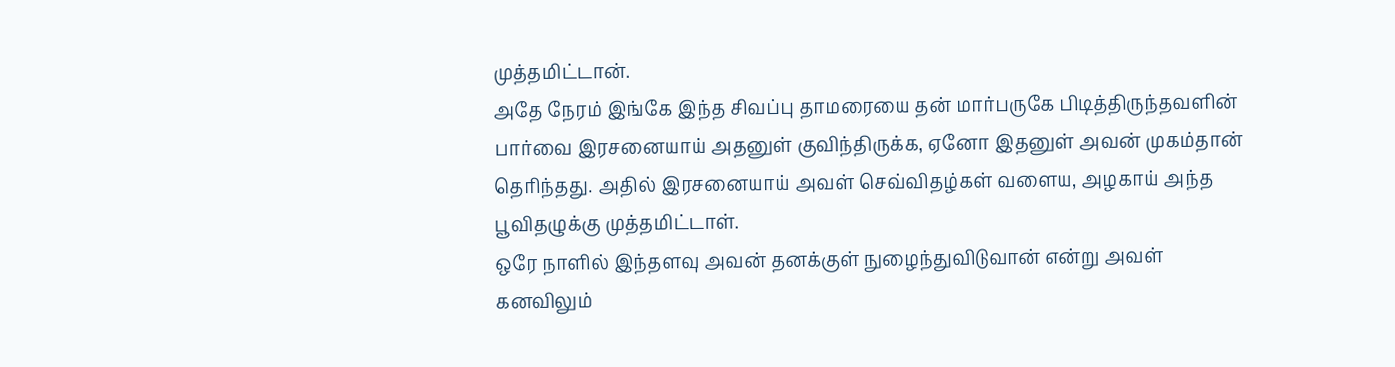முத்தமிட்டான்.
அதே நேரம் இங்கே இந்த சிவப்பு தாமரையை தன் மார்பருகே பிடித்திருந்தவளின் பார்வை இரசனையாய் அதனுள் குவிந்திருக்க, ஏனோ இதனுள் அவன் முகம்தான் தெரிந்தது. அதில் இரசனையாய் அவள் செவ்விதழ்கள் வளைய, அழகாய் அந்த பூவிதழுக்கு முத்தமிட்டாள்.
ஒரே நாளில் இந்தளவு அவன் தனக்குள் நுழைந்துவிடுவான் என்று அவள் கனவிலும்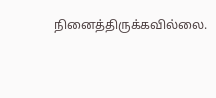நினைத்திருக்கவில்லை.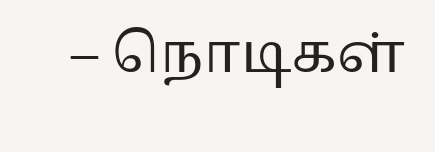– நொடிகள்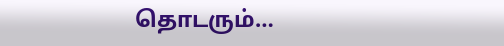தொடரும்…